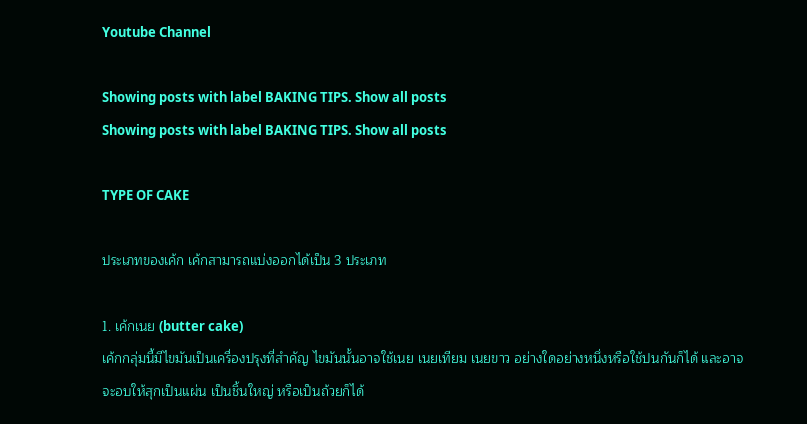Youtube Channel

Showing posts with label BAKING TIPS. Show all posts
Showing posts with label BAKING TIPS. Show all posts

TYPE OF CAKE

ประเภทของเค้ก เค้กสามารถแบ่งออกได้เป็น 3 ประเภท

1. เค้กเนย (butter cake)
เค้กกลุ่มนี้มีไขมันเป็นเครื่องปรุงที่สำคัญ ไขมันนั้นอาจใช้เนย เนยเทียม เนยขาว อย่างใดอย่างหนึ่งหรือใช้ปนกันก็ได้ และอาจจะอบให้สุกเป็นแผ่น เป็นชิ้นใหญ่ หรือเป็นถ้วยก็ได้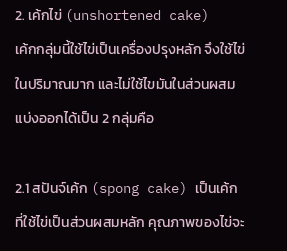2. เค้กไข่ (unshortened cake)
เค้กกลุ่มนี้ใช้ไข่เป็นเครื่องปรุงหลัก จึงใช้ไข่ในปริมาณมาก และไม่ใช้ไขมันในส่วนผสม แบ่งออกได้เป็น 2 กลุ่มคือ

2.1 สปันจ์เค้ก (spong cake) เป็นเค้กที่ใช้ไข่เป็นส่วนผสมหลัก คุณภาพของไข่จะ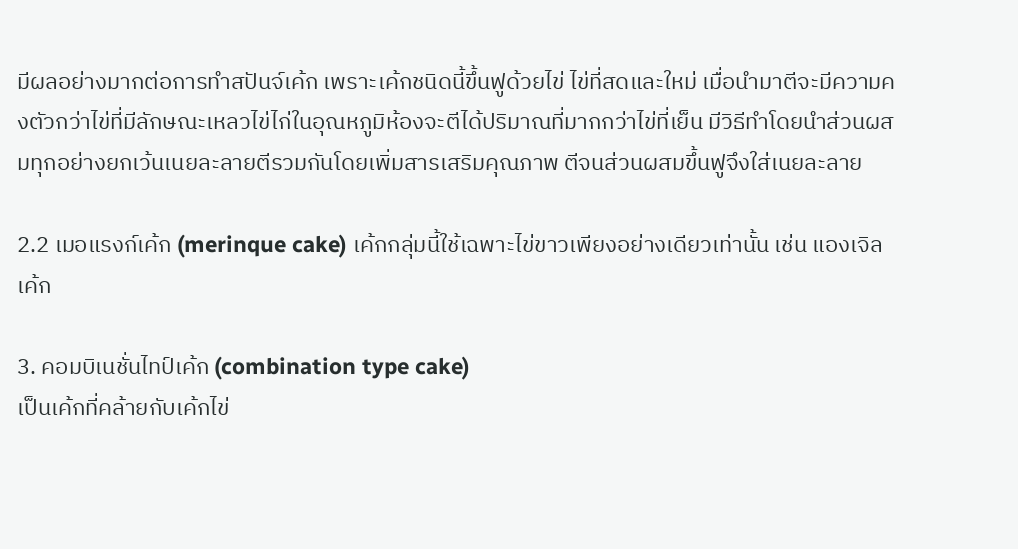มีผลอย่างมากต่อการทำสปันจ์เค้ก เพราะเค้กชนิดนี้ขึ้นฟูด้วยไข่ ไข่ที่สดและใหม่ เมื่อนำมาตีจะมีความคงตัวกว่าไข่ที่มีลักษณะเหลวไข่ไก่ในอุณหภูมิห้องจะตีได้ปริมาณที่มากกว่าไข่ที่เย็น มีวิธีทำโดยนำส่วนผสมทุกอย่างยกเว้นเนยละลายตีรวมกันโดยเพิ่มสารเสริมคุณภาพ ตีจนส่วนผสมขึ้นฟูจึงใส่เนยละลาย

2.2 เมอแรงก์เค้ก (merinque cake) เค้กกลุ่มนี้ใช้เฉพาะไข่ขาวเพียงอย่างเดียวเท่านั้น เช่น แองเจิลเค้ก

3. คอมบิเนชั่นไทป์เค้ก (combination type cake)
เป็นเค้กที่คล้ายกับเค้กไข่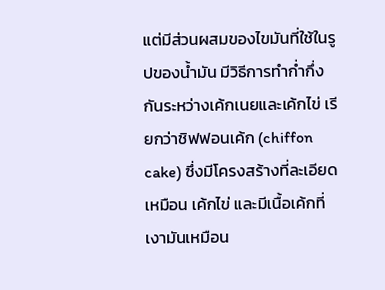แต่มีส่วนผสมของไขมันที่ใช้ในรูปของน้ำมัน มีวิธีการทำก่ำกึ่งกันระหว่างเค้กเนยและเค้กไข่ เรียกว่าชิฟฟอนเค้ก (chiffon cake) ซึ่งมีโครงสร้างที่ละเอียดเหมือน เค้กไข่ และมีเนื้อเค้กที่เงามันเหมือน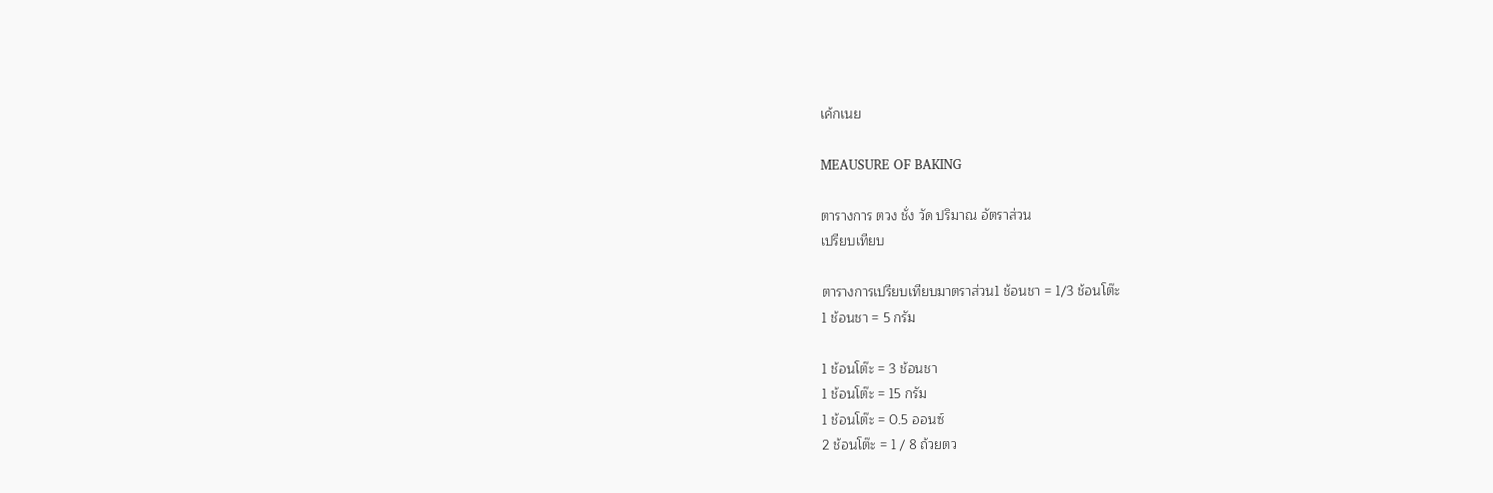เค้กเนย

MEAUSURE OF BAKING

ตารางการ ตวง ชั่ง วัด ปริมาณ อัตราส่วน
เปรียบเทียบ

ตารางการเปรียบเทียบมาตราส่วน1 ช้อนชา = 1/3 ช้อนโต๊ะ
1 ช้อนชา = 5 กรัม

1 ช้อนโต๊ะ = 3 ช้อนชา
1 ช้อนโต๊ะ = 15 กรัม
1 ช้อนโต๊ะ = 0.5 ออนซ์
2 ช้อนโต๊ะ = 1 / 8 ถ้วยตว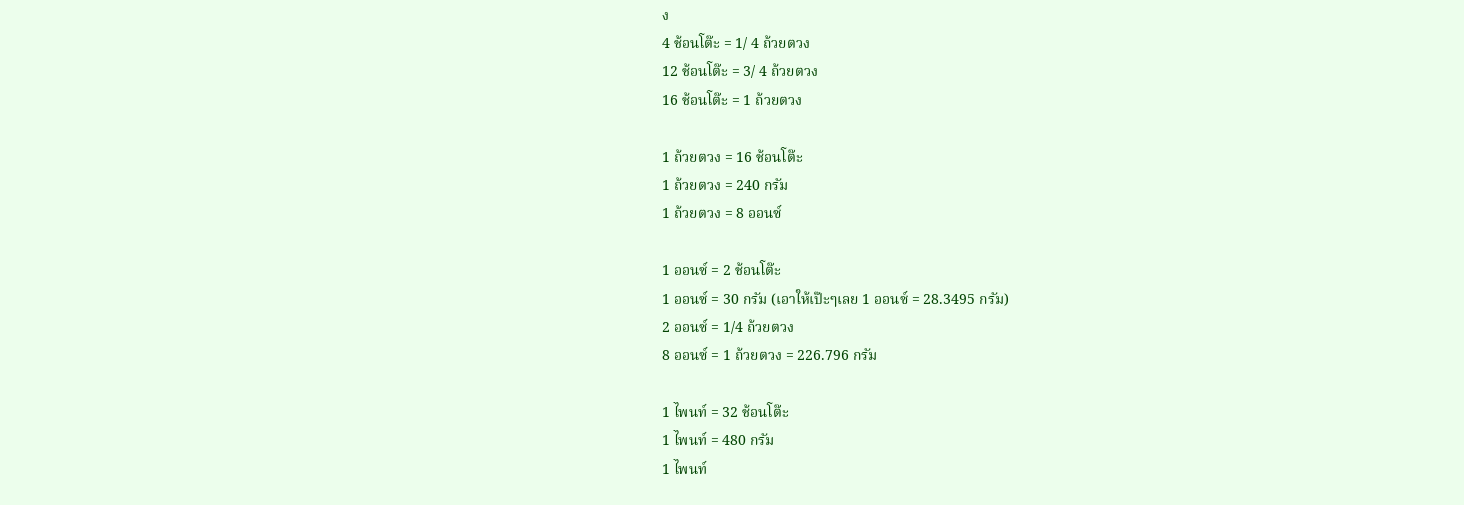ง
4 ช้อนโต๊ะ = 1/ 4 ถ้วยตวง
12 ช้อนโต๊ะ = 3/ 4 ถ้วยตวง
16 ช้อนโต๊ะ = 1 ถ้วยตวง

1 ถ้วยตวง = 16 ช้อนโต๊ะ
1 ถ้วยตวง = 240 กรัม
1 ถ้วยตวง = 8 ออนซ์

1 ออนซ์ = 2 ช้อนโต๊ะ
1 ออนซ์ = 30 กรัม (เอาให้เป๊ะๆเลย 1 ออนซ์ = 28.3495 กรัม)
2 ออนซ์ = 1/4 ถ้วยตวง
8 ออนซ์ = 1 ถ้วยตวง = 226.796 กรัม

1 ไพนท์ = 32 ช้อนโต๊ะ
1 ไพนท์ = 480 กรัม
1 ไพนท์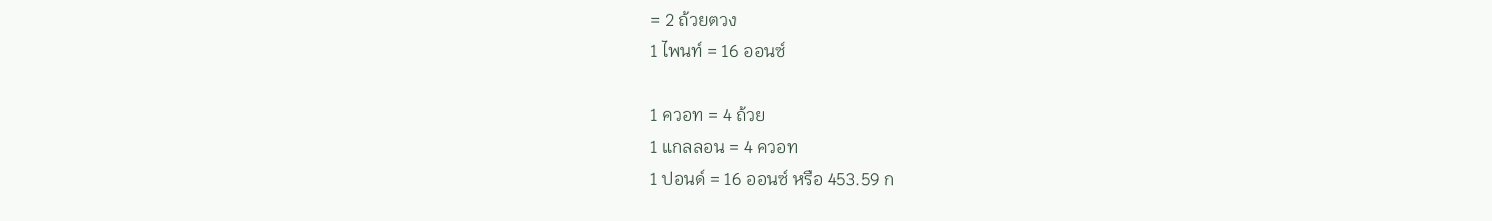= 2 ถ้วยตวง
1 ไพนท์ = 16 ออนซ์

1 ควอท = 4 ถ้วย
1 แกลลอน = 4 ควอท
1 ปอนด์ = 16 ออนซ์ หรือ 453.59 ก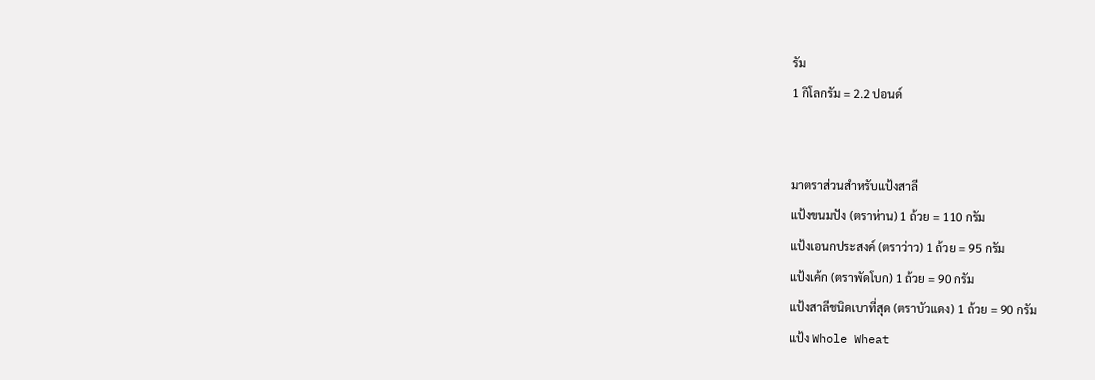รัม
1 กิโลกรัม = 2.2 ปอนด์


มาตราส่วนสำหรับแป้งสาลี
แป้งขนมปัง (ตราห่าน) 1 ถ้วย = 110 กรัม
แป้งเอนกประสงค์ (ตราว่าว) 1 ถ้วย = 95 กรัม
แป้งเค้ก (ตราพัดโบก) 1 ถ้วย = 90 กรัม
แป้งสาลีชนิดเบาที่สุด (ตราบัวแดง) 1 ถ้วย = 90 กรัม
แป้ง Whole Wheat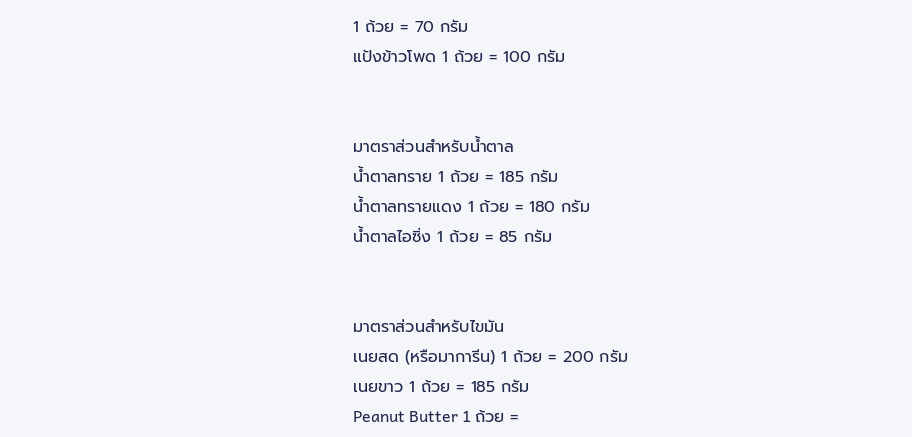1 ถ้วย = 70 กรัม
แป้งข้าวโพด 1 ถ้วย = 100 กรัม


มาตราส่วนสำหรับน้ำตาล
น้ำตาลทราย 1 ถ้วย = 185 กรัม
น้ำตาลทรายแดง 1 ถ้วย = 180 กรัม
น้ำตาลไอซิ่ง 1 ถ้วย = 85 กรัม


มาตราส่วนสำหรับไขมัน
เนยสด (หรือมาการีน) 1 ถ้วย = 200 กรัม
เนยขาว 1 ถ้วย = 185 กรัม
Peanut Butter 1 ถ้วย =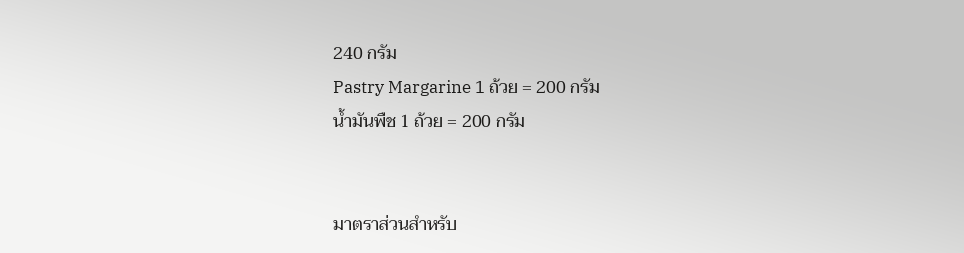240 กรัม
Pastry Margarine 1 ถ้วย = 200 กรัม
น้ำมันพืช 1 ถ้วย = 200 กรัม


มาตราส่วนสำหรับ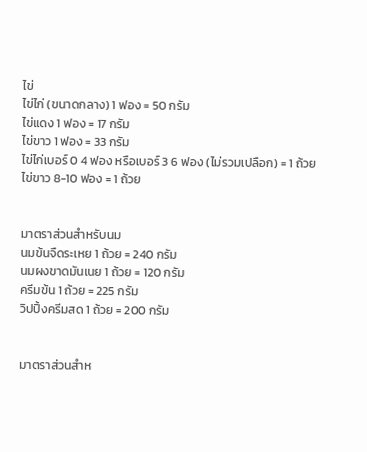ไข่
ไข่ไก่ (ขนาดกลาง) 1 ฟอง = 50 กรัม
ไข่แดง 1 ฟอง = 17 กรัม
ไข่ขาว 1 ฟอง = 33 กรัม
ไข่ไก่เบอร์ 0 4 ฟอง หรือเบอร์ 3 6 ฟอง (ไม่รวมเปลือก) = 1 ถ้วย
ไข่ขาว 8-10 ฟอง = 1 ถ้วย


มาตราส่วนสำหรับนม
นมข้นจืดระเหย 1 ถ้วย = 240 กรัม
นมผงขาดมันเนย 1 ถ้วย = 120 กรัม
ครีมข้น 1 ถ้วย = 225 กรัม
วิปปิ้งครีมสด 1 ถ้วย = 200 กรัม


มาตราส่วนสำห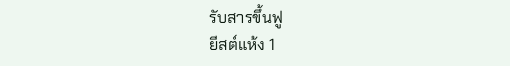รับสารขึ้นฟู
ยีสต์แห้ง 1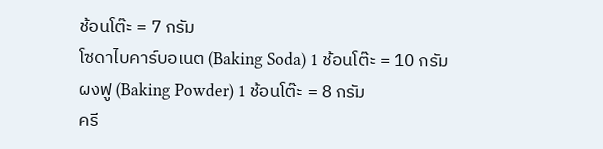ช้อนโต๊ะ = 7 กรัม
โซดาไบคาร์บอเนต (Baking Soda) 1 ช้อนโต๊ะ = 10 กรัม
ผงฟู (Baking Powder) 1 ช้อนโต๊ะ = 8 กรัม
ครี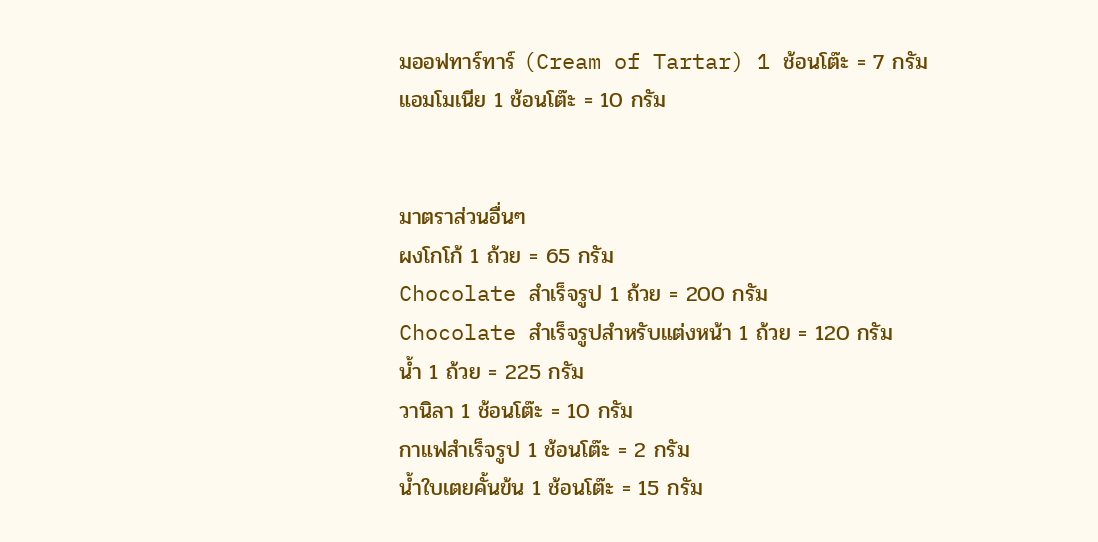มออฟทาร์ทาร์ (Cream of Tartar) 1 ช้อนโต๊ะ = 7 กรัม
แอมโมเนีย 1 ช้อนโต๊ะ = 10 กรัม


มาตราส่วนอื่นๆ
ผงโกโก้ 1 ถ้วย = 65 กรัม
Chocolate สำเร็จรูป 1 ถ้วย = 200 กรัม
Chocolate สำเร็จรูปสำหรับแต่งหน้า 1 ถ้วย = 120 กรัม
น้ำ 1 ถ้วย = 225 กรัม
วานิลา 1 ช้อนโต๊ะ = 10 กรัม
กาแฟสำเร็จรูป 1 ช้อนโต๊ะ = 2 กรัม
น้ำใบเตยคั้นข้น 1 ช้อนโต๊ะ = 15 กรัม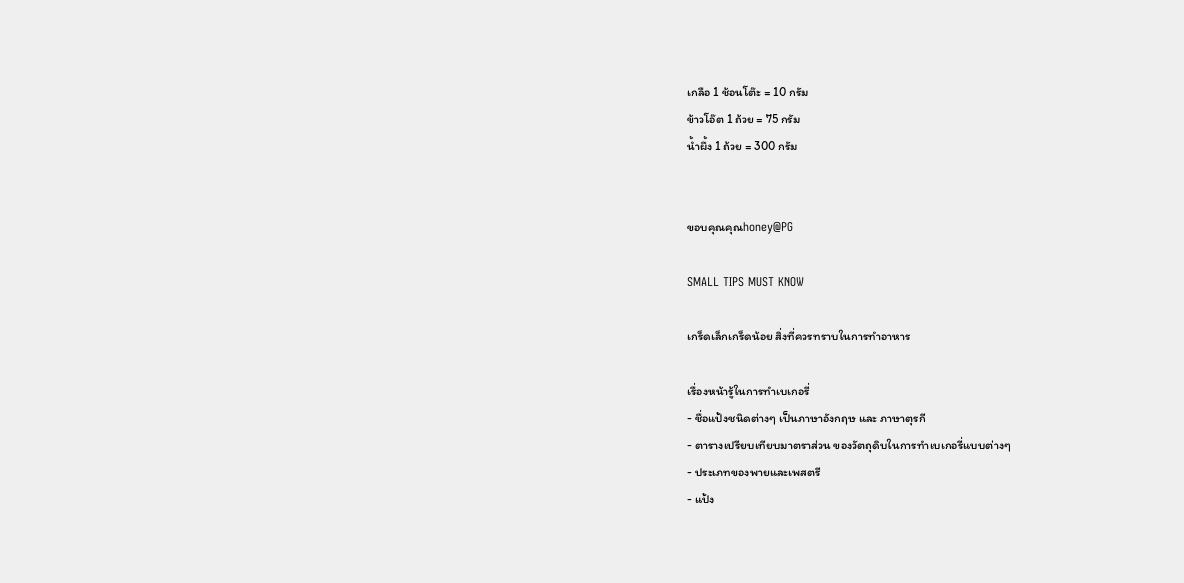เกลือ 1 ช้อนโต๊ะ = 10 กรัม
ข้าวโอ๊ต 1 ถ้วย = 75 กรัม
น้ำผึ้ง 1 ถ้วย = 300 กรัม


ขอบคุณคุณhoney@PG

SMALL TIPS MUST KNOW

เกร็ดเล็กเกร็ดน้อย สิ่งที่ควรทราบในการทำอาหาร

เรื่องหน้ารู้ในการทำเบเกอรี่
- ชื่อแป้งชนิดต่างๆ เป็นภาษาอังกฤษ และ ภาษาตุรกี
- ตารางเปรียบเทียบมาตราส่วน ของวัตถุดิบในการทำเบเกอรี่แบบต่างๆ
- ประเภทของพายและเพสตรี
- แป้ง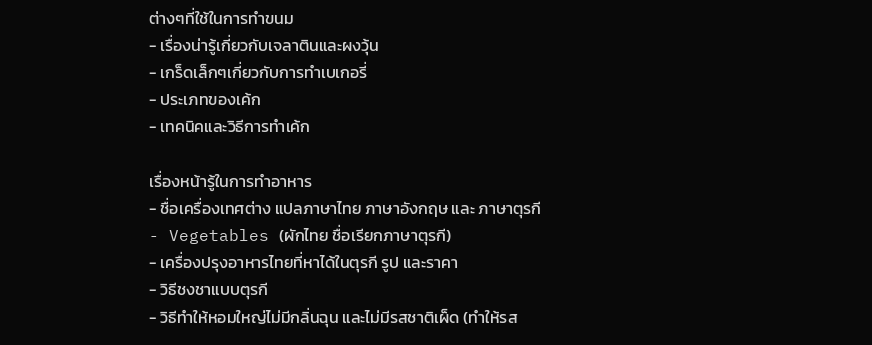ต่างๆที่ใช้ในการทำขนม
- เรื่องน่ารู้เกี่ยวกับเจลาตินและผงวุ้น
- เกร็ดเล็กๆเกี่ยวกับการทำเบเกอรี่
- ประเภทของเค้ก
- เทคนิคและวิธีการทำเค้ก

เรื่องหน้ารู้ในการทำอาหาร
- ชื่อเครื่องเทศต่าง แปลภาษาไทย ภาษาอังกฤษ และ ภาษาตุรกี
- Vegetables (ผักไทย ชื่อเรียกภาษาตุรกี)
- เครื่องปรุงอาหารไทยที่หาได้ในตุรกี รูป และราคา
- วิธีชงชาแบบตุรกี
- วิธีทำให้หอมใหญ่ไม่มีกลิ่นฉุน และไม่มีรสชาติเผ็ด (ทำให้รส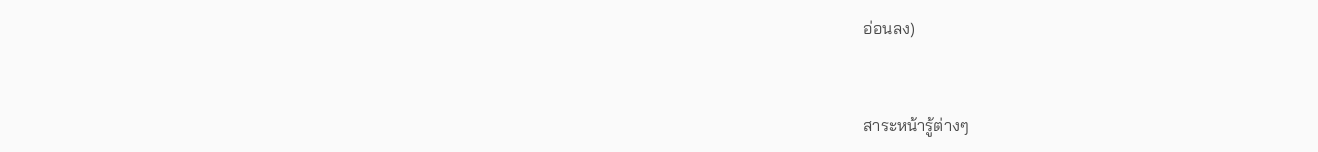อ่อนลง)


สาระหน้ารู้ต่างๆ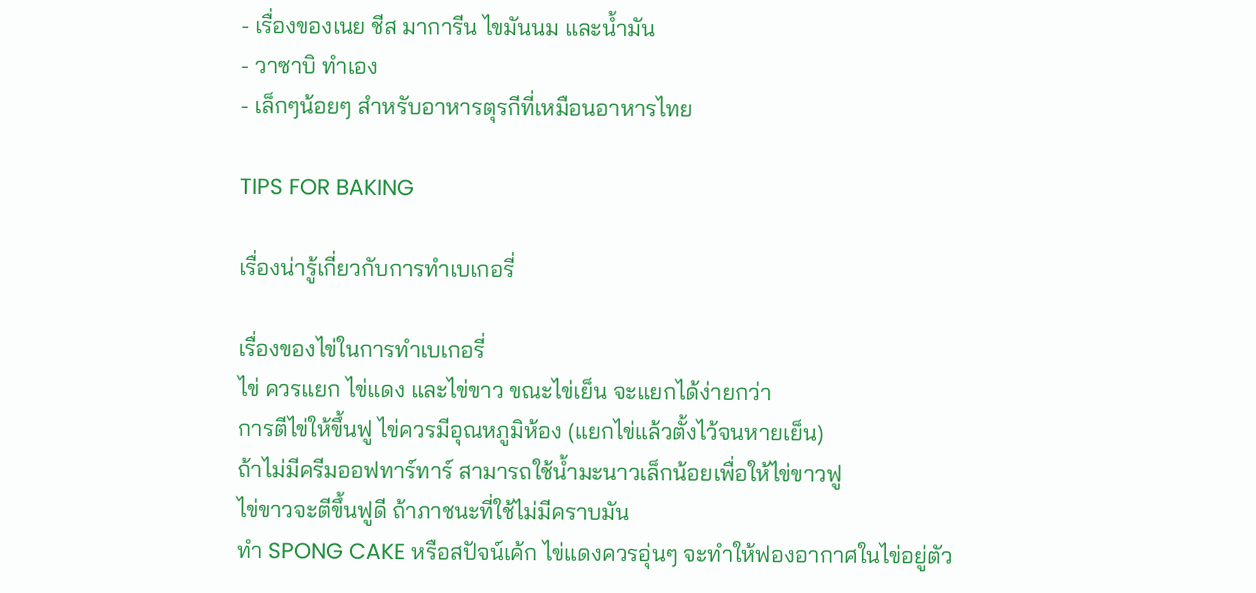- เรื่องของเนย ชีส มาการีน ไขมันนม และน้ำมัน
- วาซาบิ ทำเอง
- เล็กๆน้อยๆ สำหรับอาหารตุรกีที่เหมือนอาหารไทย

TIPS FOR BAKING

เรื่องน่ารู้เกี่ยวกับการทำเบเกอรี่

เรื่องของไข่ในการทำเบเกอรี่
ไข่ ควรแยก ไข่แดง และไข่ขาว ขณะไข่เย็น จะแยกได้ง่ายกว่า
การตีไข่ให้ขึ้นฟู ไข่ควรมีอุณหภูมิห้อง (แยกไข่แล้วตั้งไว้จนหายเย็น)
ถ้าไม่มีครีมออฟทาร์ทาร์ สามารถใช้น้ำมะนาวเล็กน้อยเพื่อให้ไข่ขาวฟู
ไข่ขาวจะตีขึ้นฟูดี ถ้าภาชนะที่ใช้ไม่มีคราบมัน
ทำ SPONG CAKE หรือสปัจน์เค้ก ไข่แดงควรอุ่นๆ จะทำให้ฟองอากาศในไข่อยู่ตัว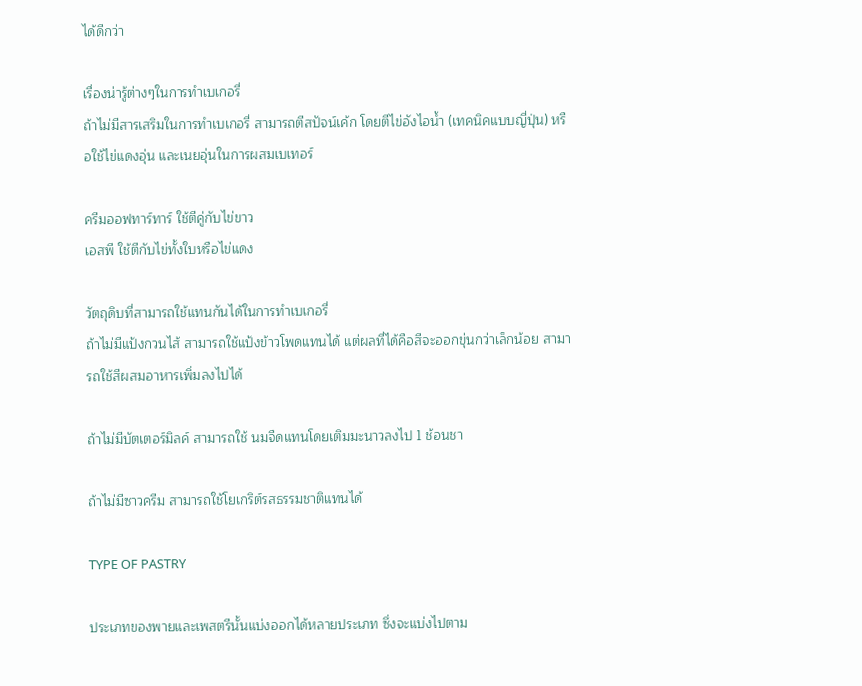ได้ดีกว่า

เรื่องน่ารู้ต่างๆในการทำเบเกอรี่
ถ้าไม่มีสารเสริมในการทำเบเกอรี่ สามารถตีสปัจน์เค้ก โดยตีไข่อังไอน้ำ (เทคนิคแบบญี่ปุ่น) หรือใช้ไข่แดงอุ่น และเนยอุ่นในการผสมเบเทอร์

ครีมออฟทาร์ทาร์ ใช้ตีคู่กับไข่ขาว
เอสพี ใช้ตีกับไข่ทั้งใบหรือไข่แดง

วัตถุดิบที่สามารถใช้แทนกันได้ในการทำเบเกอรี่
ถ้าไม่มีแป้งกวนไส้ สามารถใช้แป้งข้าวโพดแทนได้ แต่ผลที่ได้คือสีจะออกขุ่นกว่าเล็กน้อย สามารถใช้สีผสมอาหารเพิ่มลงไปได้

ถ้าไม่มีบัตเตอร์มิลค์ สามารถใช้ นมจืดแทนโดยเติมมะนาวลงไป 1 ช้อนชา

ถ้าไม่มีซาวครีม สามารถใช้โยเกริต์รสธรรมชาติแทนได้

TYPE OF PASTRY

ประเภทของพายและเพสตรีนั้นแบ่งออกได้หลายประเภท ซึ่งจะแบ่งไปตาม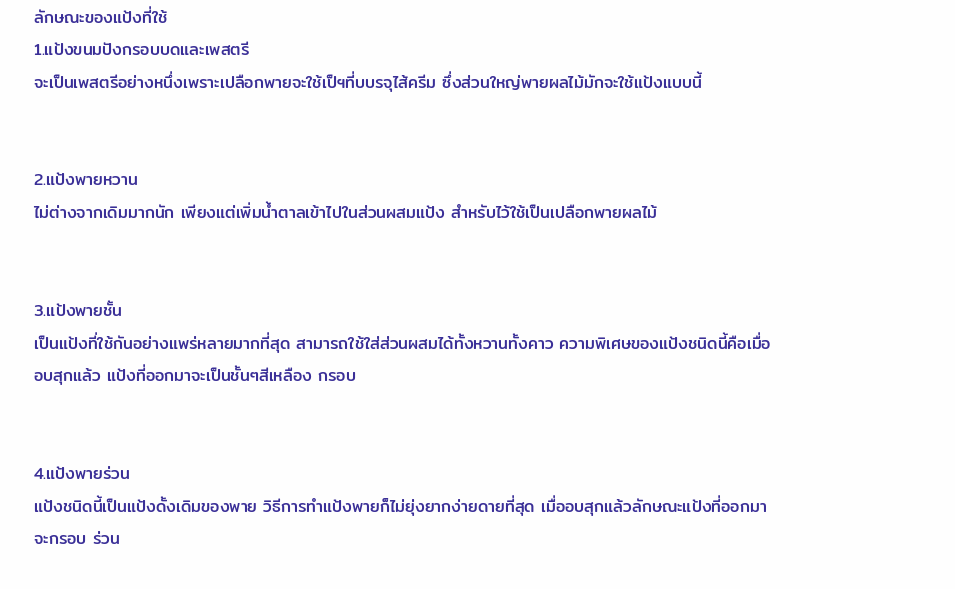ลักษณะของแป้งที่ใช้
1.แป้งขนมปังกรอบบดและเพสตรี
จะเป็นเพสตรีอย่างหนึ่งเพราะเปลือกพายจะใช้เป็ฯที่บบรจุไส้ครีม ซึ่งส่วนใหญ่พายผลไม้มักจะใช้แป้งแบบนี้


2.แป้งพายหวาน
ไม่ต่างจากเดิมมากนัก เพียงแต่เพิ่มน้ำตาลเข้าไปในส่วนผสมแป้ง สำหรับไว้ใช้เป็นเปลือกพายผลไม้


3.แป้งพายชั้น
เป็นแป้งที่ใช้กันอย่างแพร่หลายมากที่สุด สามารถใช้ใส่ส่วนผสมได้ทั้งหวานทั้งคาว ความพิเศษของแป้งชนิดนี้คือเมื่ออบสุกแล้ว แป้งที่ออกมาจะเป็นชั้นๆสีเหลือง กรอบ


4.แป้งพายร่วน
แป้งชนิดนี้เป็นแป้งดั้งเดิมของพาย วิธีการทำแป้งพายก็ไม่ยุ่งยากง่ายดายที่สุด เมื่ออบสุกแล้วลักษณะแป้งที่ออกมาจะกรอบ ร่วน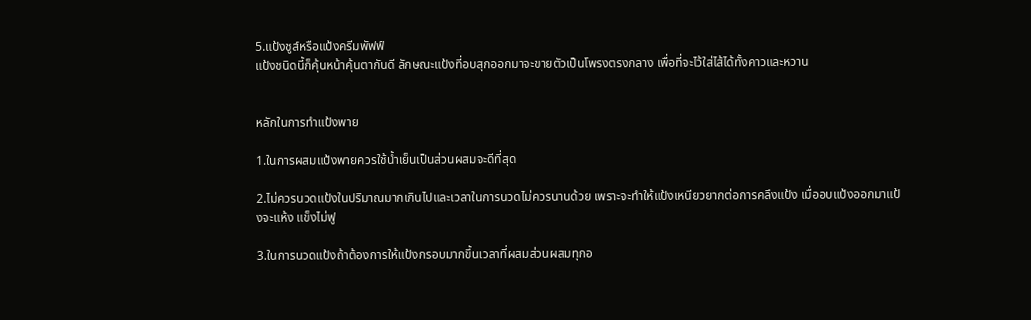5.แป้งชูส์หรือแป้งครีมพัฟฟ์
แป้งชนิดนี้ก็คุ้นหน้าคุ้นตากันดี ลักษณะแป้งที่อบสุกออกมาจะขายตัวเป็นโพรงตรงกลาง เพื่อที่จะไว้ใส่ไส้ได้ทั้งคาวและหวาน


หลักในการทำแป้งพาย

1.ในการผสมแป้งพายควรใช้น้ำเย็นเป็นส่วนผสมจะดีที่สุด

2.ไม่ควรนวดแป้งในปริมาณมากเกินไปและเวลาในการนวดไม่ควรนานด้วย เพราะจะทำให้แป้งเหนียวยากต่อการคลึงแป้ง เมื่ออบแป้งออกมาแป้งจะแห้ง แข็งไม่ฟู

3.ในการนวดแป้งถ้าต้องการให้แป้งกรอบมากขึ้นเวลาที่ผสมส่วนผสมทุกอ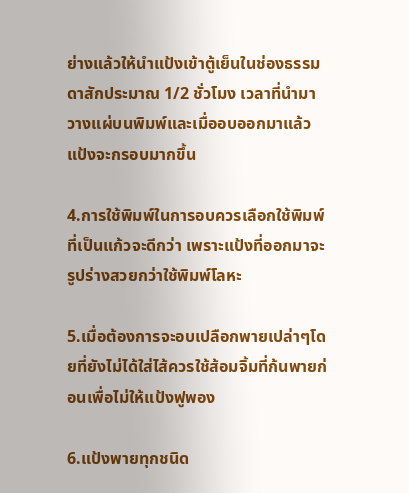ย่างแล้วให้นำแป้งเข้าตู้เย็นในช่องธรรมดาสักประมาณ 1/2 ชั่วโมง เวลาที่นำมาวางแผ่บนพิมพ์และเมื่ออบออกมาแล้วแป้งจะกรอบมากขึ้น

4.การใช้พิมพ์ในการอบควรเลือกใช้พิมพ์ที่เป็นแก้วจะดีกว่า เพราะแป้งที่ออกมาจะรูปร่างสวยกว่าใช้พิมพ์โลหะ

5.เมื่อต้องการจะอบเปลือกพายเปล่าๆโดยที่ยังไม่ได้ใส่ไส้ควรใช้ส้อมจิ้มที่ก้นพายก่อนเพื่อไม่ให้แป้งฟูพอง

6.แป้งพายทุกชนิด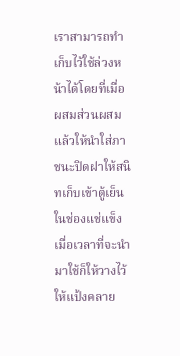เราสามารถทำเก็บไว้ใช้ล่วงหน้าได้โดยที่เมื่อผสมส่วนผสมแล้วให้นำใส่ภาชนะปิดฝาให้สนิทเก็บเข้าตู้เย็นในช่องแช่แข็ง เมื่อเวลาที่จะนำมาใช้ก็ให้วางไว้ให้แป้งคลาย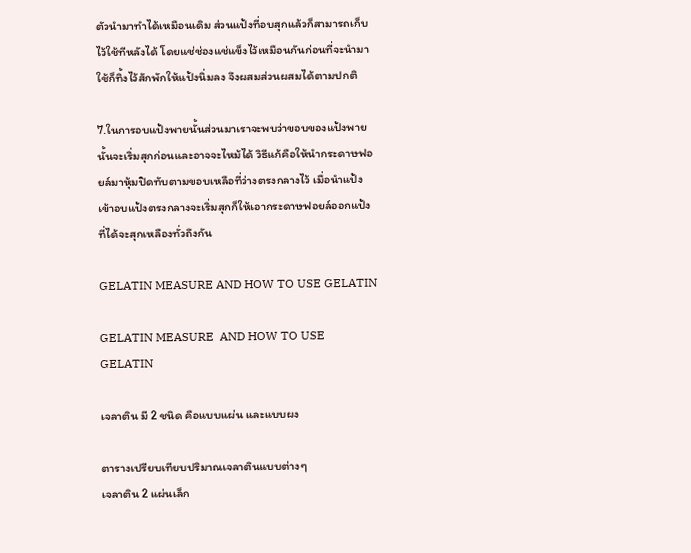ตัวนำมาทำได้เหมือนเดิม ส่วนแป้งที่อบสุกแล้วก็สามารถเก็บไว้ใช้ทีหลังได้ โดยแช่ช่องแช่แข็งไว้เหมือนกันก่อนที่จะนำมาใช้ก็ทิ้งไว้สักพักให้แป้งนิ่มลง จึงผสมส่วนผสมได้ตามปกติ

7.ในการอบแป้งพายนั้นส่วนมาเราจะพบว่าขอบของแป้งพายนั้นจะเริ่มสุกก่อนและอาจจะไหม้ได้ วิธีแก้คือให้นำกระดาษฟอยล์มาหุ้มปิดทับตามขอบเหลือที่ว่างตรงกลางไว้ เมื่อนำแป้งเข้าอบแป้งตรงกลางจะเริ่มสุกก็ให้เอากระดาษฟอยล์ออกแป้งที่ได้จะสุกเหลืองทั่วถึงกัน

GELATIN MEASURE AND HOW TO USE GELATIN

GELATIN MEASURE  AND HOW TO USE GELATIN

เจลาติน มี 2 ชนิด คือแบบแผ่น และแบบผง

ตารางเปรียบเทียบปริมาณเจลาตินแบบต่างๆ
เจลาติน 2 แผ่นเล็ก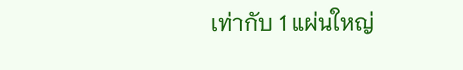เท่ากับ 1 แผ่นใหญ่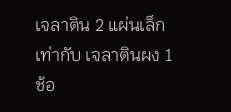เจลาติน 2 แผ่นเล็ก เท่ากับ เจลาตินผง 1 ช้อ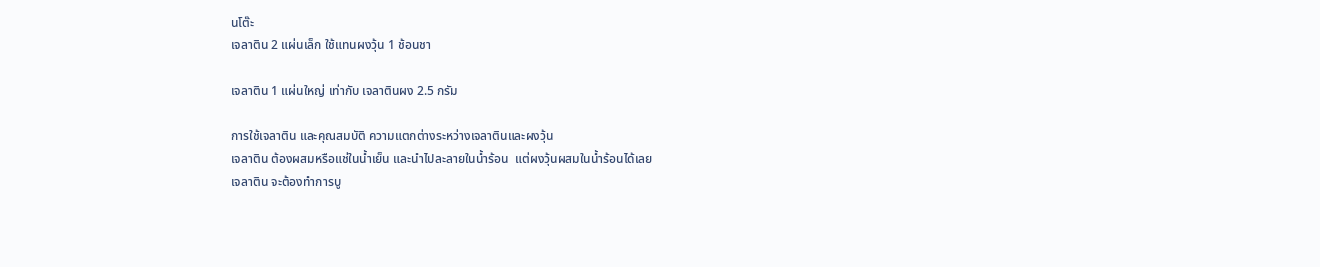นโต๊ะ
เจลาติน 2 แผ่นเล็ก ใช้แทนผงวุ้น 1 ช้อนชา

เจลาติน 1 แผ่นใหญ่ เท่ากับ เจลาตินผง 2.5 กรัม

การใช้เจลาติน และคุณสมบัติ ความแตกต่างระหว่างเจลาตินและผงวุ้น
เจลาติน ต้องผสมหรือแช่ในน้ำเย็น และนำไปละลายในน้ำร้อน  แต่ผงวุ้นผสมในน้ำร้อนได้เลย
เจลาติน จะต้องทำการบู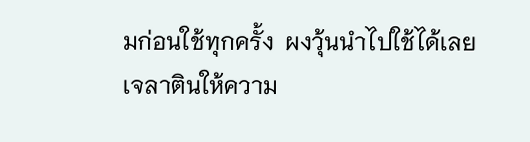มก่อนใช้ทุกครั้ง  ผงวุ้นนำไปใช้ได้เลย
เจลาตินให้ความ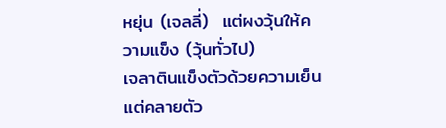หยุ่น (เจลลี่)  แต่ผงวุ้นให้ความแข็ง (วุ้นทั่วไป)
เจลาตินแข็งตัวด้วยความเย็นแต่คลายตัว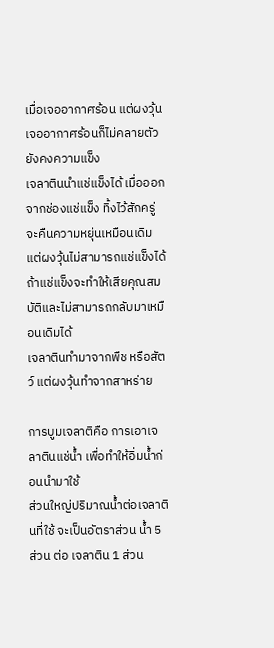เมื่อเจออากาศร้อน แต่ผงวุ้น เจออากาศร้อนก็ไม่คลายตัวยังคงความแข็ง
เจลาตินนำแช่แข็งได้ เมื่อออกจากช่องแช่แข็ง ทิ้งไว้สักครู่จะคืนความหยุ่นเหมือนเดิม แต่ผงวุ้นไม่สามารถแช่แข็งได้ ถ้าแช่แข็งจะทำให้เสียคุณสมบัติและไม่สามารถกลับมาเหมือนเดิมได้
เจลาตินทำมาจากพืช หรือสัตว์ แต่ผงวุ้นทำจากสาหร่าย

การบูมเจลาติคือ การเอาเจลาตินแช่น้ำ เพื่อทำให้อิ่มน้ำก่อนนำมาใช้
ส่วนใหญ่ปริมาณน้ำต่อเจลาตินที่ใช้ จะเป็นอัตราส่วน น้ำ 5 ส่วน ต่อ เจลาติน 1 ส่วน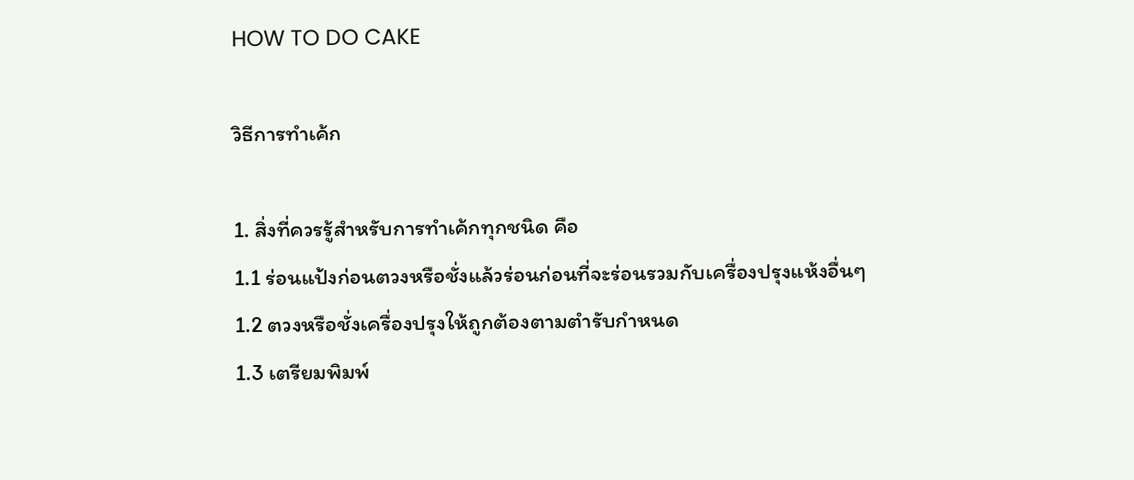HOW TO DO CAKE

วิธีการทำเค้ก

1. สิ่งที่ควรรู้สำหรับการทำเค้กทุกชนิด คือ
1.1 ร่อนแป้งก่อนตวงหรือชั่งแล้วร่อนก่อนที่จะร่อนรวมกับเครื่องปรุงแห้งอื่นๆ
1.2 ตวงหรือชั่งเครื่องปรุงให้ถูกต้องตามตำรับกำหนด
1.3 เตรียมพิมพ์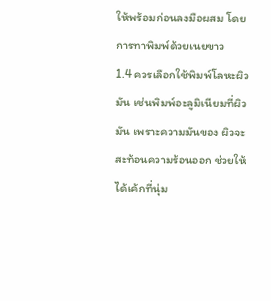ให้พร้อมก่อนลงมือผสม โดยการทาพิมพ์ด้วยเนยขาว
1.4 ควรเลือกใช้พิมพ์โลหะผิวมัน เช่นพิมพ์อะลูมิเนียมที่ผิวมัน เพราะความมันของ ผิวจะสะท้อนความร้อนออก ช่วยให้ได้เค้กที่นุ่ม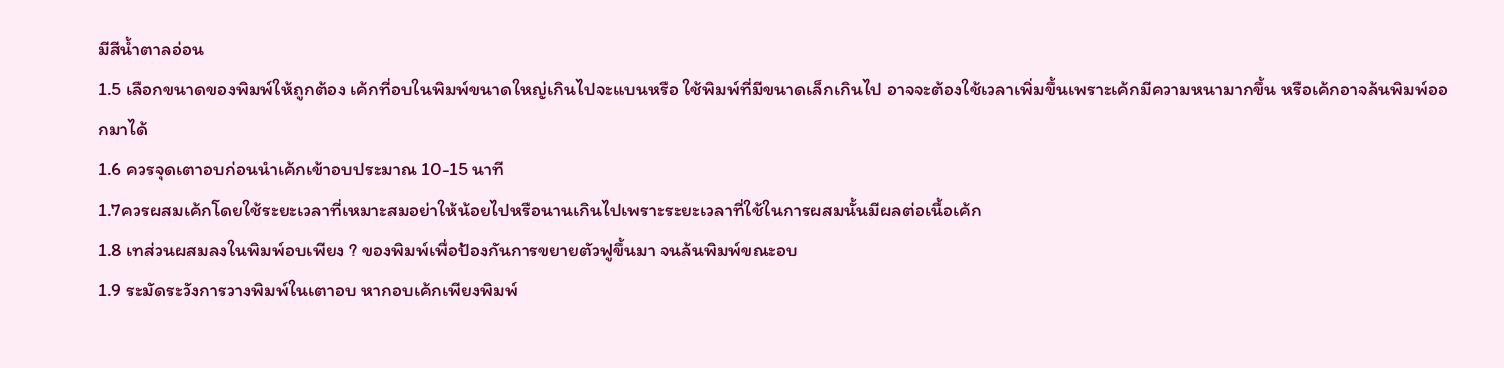มีสีน้ำตาลอ่อน
1.5 เลือกขนาดของพิมพ์ให้ถูกต้อง เค้กที่อบในพิมพ์ขนาดใหญ่เกินไปจะแบนหรือ ใช้พิมพ์ที่มีขนาดเล็กเกินไป อาจจะต้องใช้เวลาเพิ่มขึ้นเพราะเค้กมีความหนามากขึ้น หรือเค้กอาจล้นพิมพ์ออกมาได้
1.6 ควรจุดเตาอบก่อนนำเค้กเข้าอบประมาณ 10-15 นาที
1.7ควรผสมเค้กโดยใช้ระยะเวลาที่เหมาะสมอย่าให้น้อยไปหรือนานเกินไปเพราะระยะเวลาที่ใช้ในการผสมนั้นมีผลต่อเนื้อเค้ก
1.8 เทส่วนผสมลงในพิมพ์อบเพียง ? ของพิมพ์เพื่อป้องกันการขยายตัวฟูขึ้นมา จนล้นพิมพ์ขณะอบ
1.9 ระมัดระวังการวางพิมพ์ในเตาอบ หากอบเค้กเพียงพิมพ์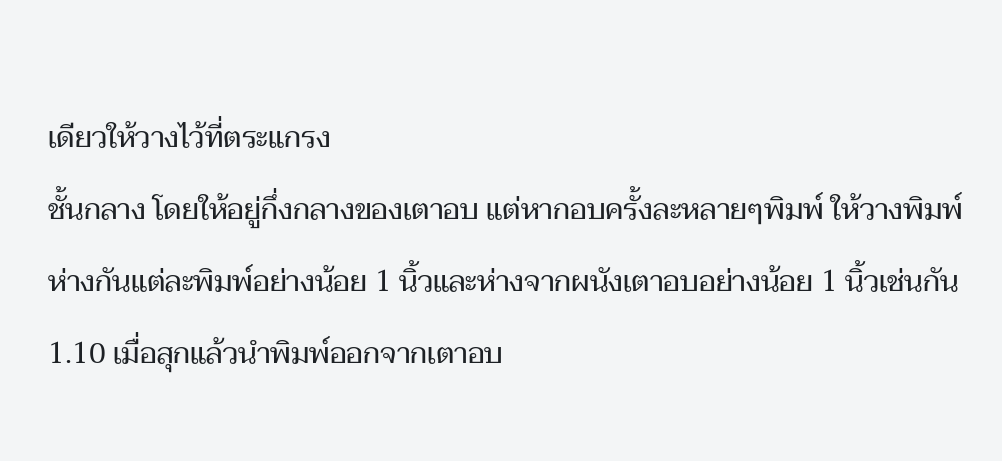เดียวให้วางไว้ที่ตระแกรง
ชั้นกลาง โดยให้อยู่กึ่งกลางของเตาอบ แต่หากอบครั้งละหลายๆพิมพ์ ให้วางพิมพ์
ห่างกันแต่ละพิมพ์อย่างน้อย 1 นิ้วและห่างจากผนังเตาอบอย่างน้อย 1 นิ้วเช่นกัน
1.10 เมื่อสุกแล้วนำพิมพ์ออกจากเตาอบ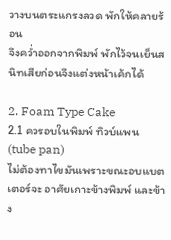วางบนตระแกรงลวด พักให้คลายร้อน
จึงคว่ำออกจากพิมพ์ พักไว้จนเย็นสนิทเสียก่อนจึงแต่งหน้าเค้กได้

2. Foam Type Cake
2.1 ควรอบในพิมพ์ ทิวบ์แพน (tube pan)
ไม่ต้องทาไขมันเพราะขณะอบแบตเตอร์จะ อาศัยเกาะข้างพิมพ์ และข้าง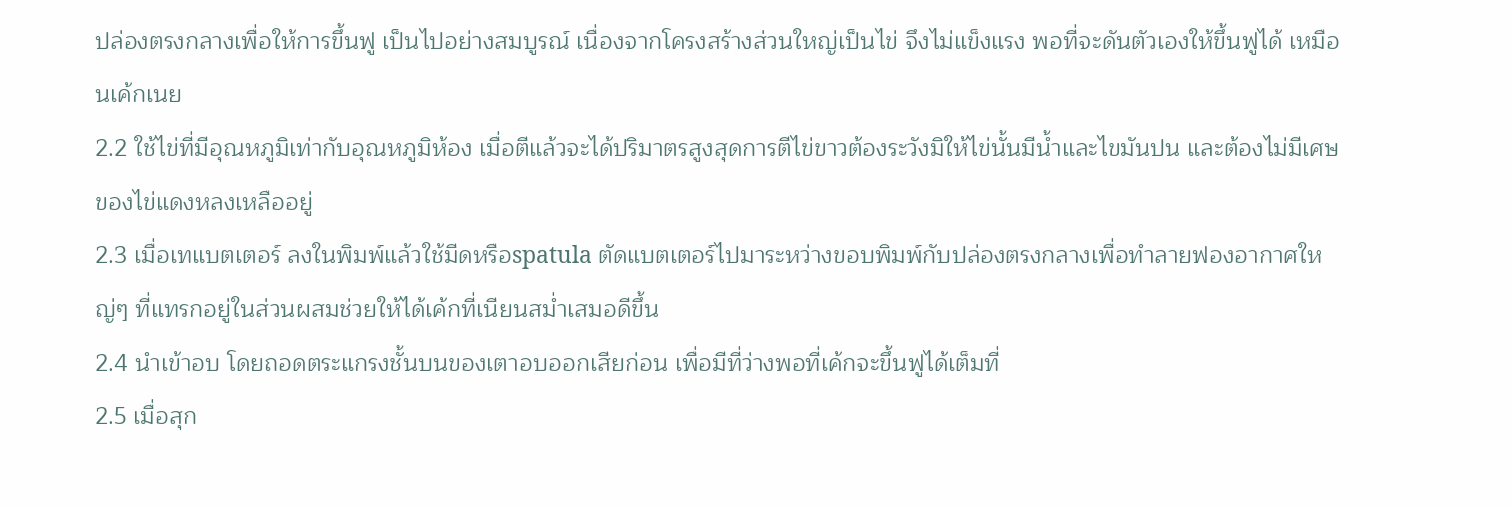ปล่องตรงกลางเพื่อให้การขึ้นฟู เป็นไปอย่างสมบูรณ์ เนื่องจากโครงสร้างส่วนใหญ่เป็นไข่ จึงไม่แข็งแรง พอที่จะดันตัวเองให้ขึ้นฟูได้ เหมือนเค้กเนย
2.2 ใช้ไข่ที่มีอุณหภูมิเท่ากับอุณหภูมิห้อง เมื่อตีแล้วจะได้ปริมาตรสูงสุดการตีไข่ขาวต้องระวังมิให้ไข่นั้นมีน้ำและไขมันปน และต้องไม่มีเศษของไข่แดงหลงเหลืออยู่
2.3 เมื่อเทแบตเตอร์ ลงในพิมพ์แล้วใช้มีดหรือspatula ตัดแบตเตอร์ไปมาระหว่างขอบพิมพ์กับปล่องตรงกลางเพื่อทำลายฟองอากาศใหญ่ๆ ที่แทรกอยู่ในส่วนผสมช่วยให้ได้เค้กที่เนียนสม่ำเสมอดีขึ้น
2.4 นำเข้าอบ โดยถอดตระแกรงชั้นบนของเตาอบออกเสียก่อน เพื่อมีที่ว่างพอที่เค้กจะขึ้นฟูได้เต็มที่
2.5 เมื่อสุก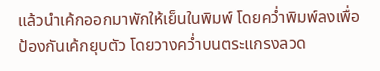แล้วนำเค้กออกมาพักให้เย็นในพิมพ์ โดยคว่ำพิมพ์ลงเพื่อป้องกันเค้กยุบตัว โดยวางคว่ำบนตระแกรงลวด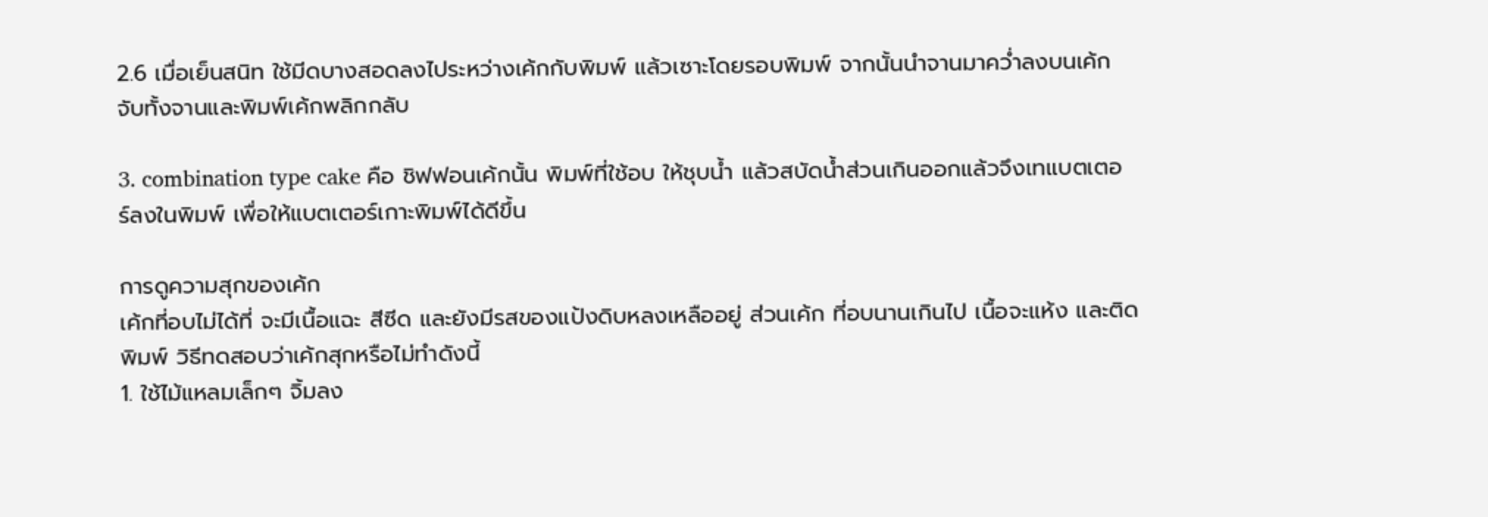2.6 เมื่อเย็นสนิท ใช้มีดบางสอดลงไประหว่างเค้กกับพิมพ์ แล้วเซาะโดยรอบพิมพ์ จากนั้นนำจานมาคว่ำลงบนเค้ก จับทั้งจานและพิมพ์เค้กพลิกกลับ

3. combination type cake คือ ชิฟฟอนเค้กนั้น พิมพ์ที่ใช้อบ ให้ชุบน้ำ แล้วสบัดน้ำส่วนเกินออกแล้วจึงเทแบตเตอร์ลงในพิมพ์ เพื่อให้แบตเตอร์เกาะพิมพ์ได้ดีขึ้น

การดูความสุกของเค้ก
เค้กที่อบไม่ได้ที่ จะมีเนื้อแฉะ สีซีด และยังมีรสของแป้งดิบหลงเหลืออยู่ ส่วนเค้ก ที่อบนานเกินไป เนื้อจะแห้ง และติดพิมพ์ วิธีทดสอบว่าเค้กสุกหรือไม่ทำดังนี้
1. ใช้ไม้แหลมเล็กๆ จิ้มลง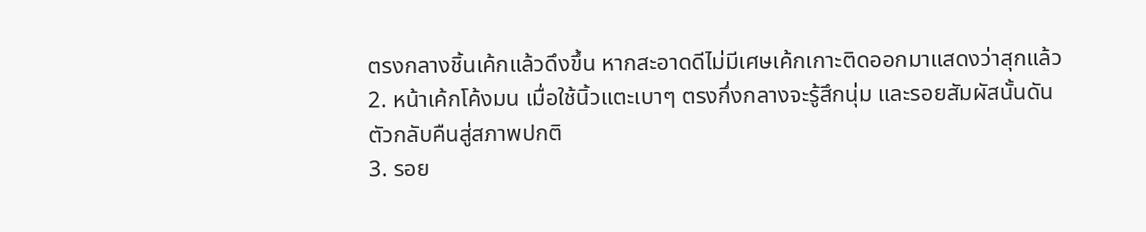ตรงกลางชิ้นเค้กแล้วดึงขึ้น หากสะอาดดีไม่มีเศษเค้กเกาะติดออกมาแสดงว่าสุกแล้ว
2. หน้าเค้กโค้งมน เมื่อใช้นิ้วแตะเบาๆ ตรงกึ่งกลางจะรู้สึกนุ่ม และรอยสัมผัสนั้นดันตัวกลับคืนสู่สภาพปกติ
3. รอย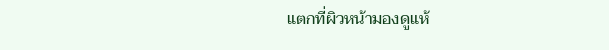แตกที่ผิวหน้ามองดูแห้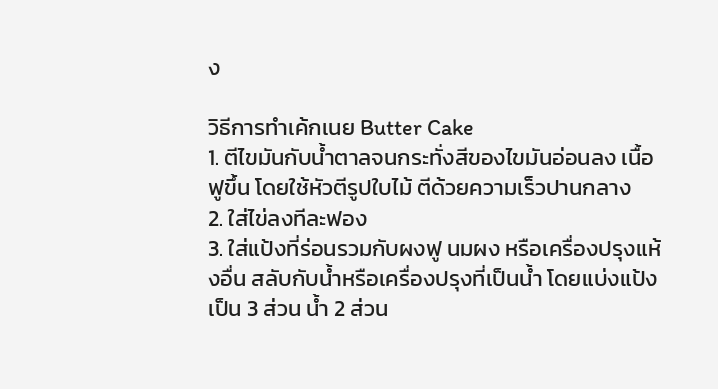ง

วิธีการทำเค้กเนย Butter Cake
1. ตีไขมันกับน้ำตาลจนกระทั่งสีของไขมันอ่อนลง เนื้อฟูขึ้น โดยใช้หัวตีรูปใบไม้ ตีด้วยความเร็วปานกลาง
2. ใส่ไข่ลงทีละฟอง
3. ใส่แป้งที่ร่อนรวมกับผงฟู นมผง หรือเครื่องปรุงแห้งอื่น สลับกับน้ำหรือเครื่องปรุงที่เป็นน้ำ โดยแบ่งแป้งเป็น 3 ส่วน น้ำ 2 ส่วน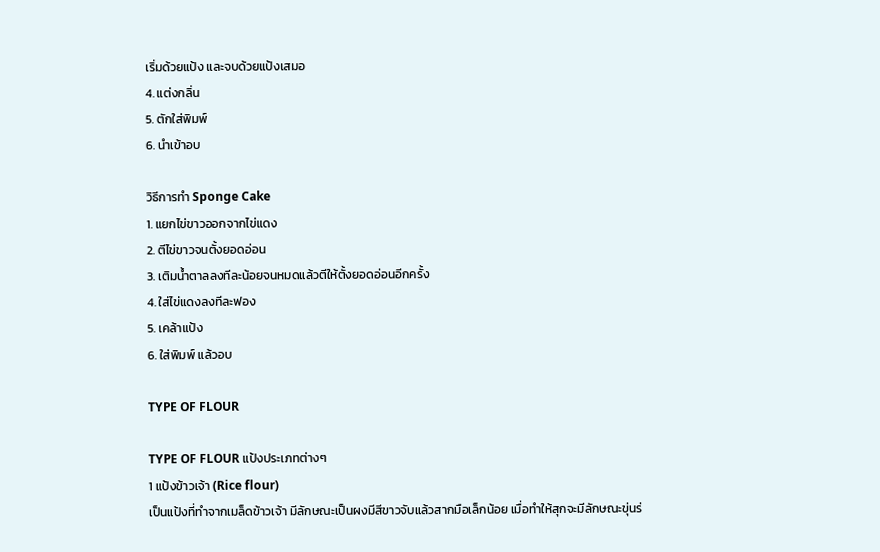เริ่มด้วยแป้ง และจบด้วยแป้งเสมอ
4. แต่งกลิ่น
5. ตักใส่พิมพ์
6. นำเข้าอบ

วิธีการทำ Sponge Cake
1. แยกไข่ขาวออกจากไข่แดง
2. ตีไข่ขาวจนตั้งยอดอ่อน
3. เติมน้ำตาลลงทีละน้อยจนหมดแล้วตีให้ตั้งยอดอ่อนอีกครั้ง
4. ใส่ไข่แดงลงทีละฟอง
5. เคล้าแป้ง
6. ใส่พิมพ์ แล้วอบ

TYPE OF FLOUR

TYPE OF FLOUR แป้งประเภทต่างๆ
1 แป้งข้าวเจ้า (Rice flour)
เป็นแป้งที่ทำจากเมล็ดข้าวเจ้า มีลักษณะเป็นผงมีสีขาวจับแล้วสากมือเล็กน้อย เมื่อทำให้สุกจะมีลักษณะขุ่นร่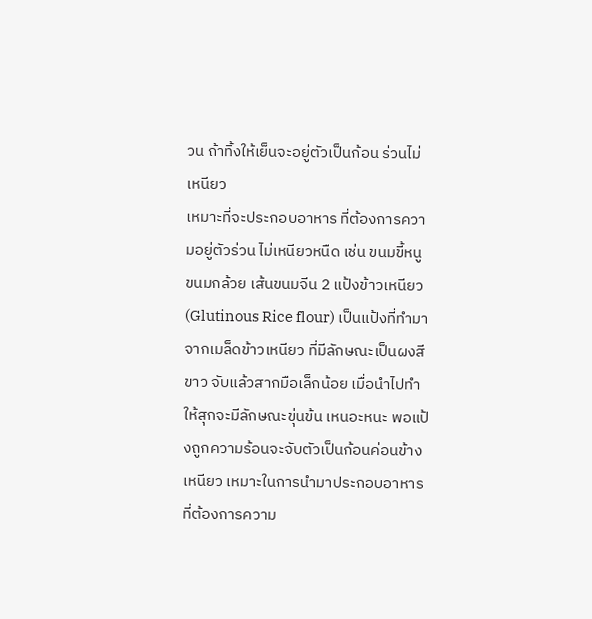วน ถ้าทิ้งให้เย็นจะอยู่ตัวเป็นก้อน ร่วนไม่เหนียว
เหมาะที่จะประกอบอาหาร ที่ต้องการความอยู่ตัวร่วน ไม่เหนียวหนืด เช่น ขนมขี้หนู ขนมกล้วย เส้นขนมจีน 2 แป้งข้าวเหนียว (Glutinous Rice flour) เป็นแป้งที่ทำมาจากเมล็ดข้าวเหนียว ที่มีลักษณะเป็นผงสีขาว จับแล้วสากมือเล็กน้อย เมื่อนำไปทำให้สุกจะมีลักษณะขุ่นข้น เหนอะหนะ พอแป้งถูกความร้อนจะจับตัวเป็นก้อนค่อนข้างเหนียว เหมาะในการนำมาประกอบอาหารที่ต้องการความ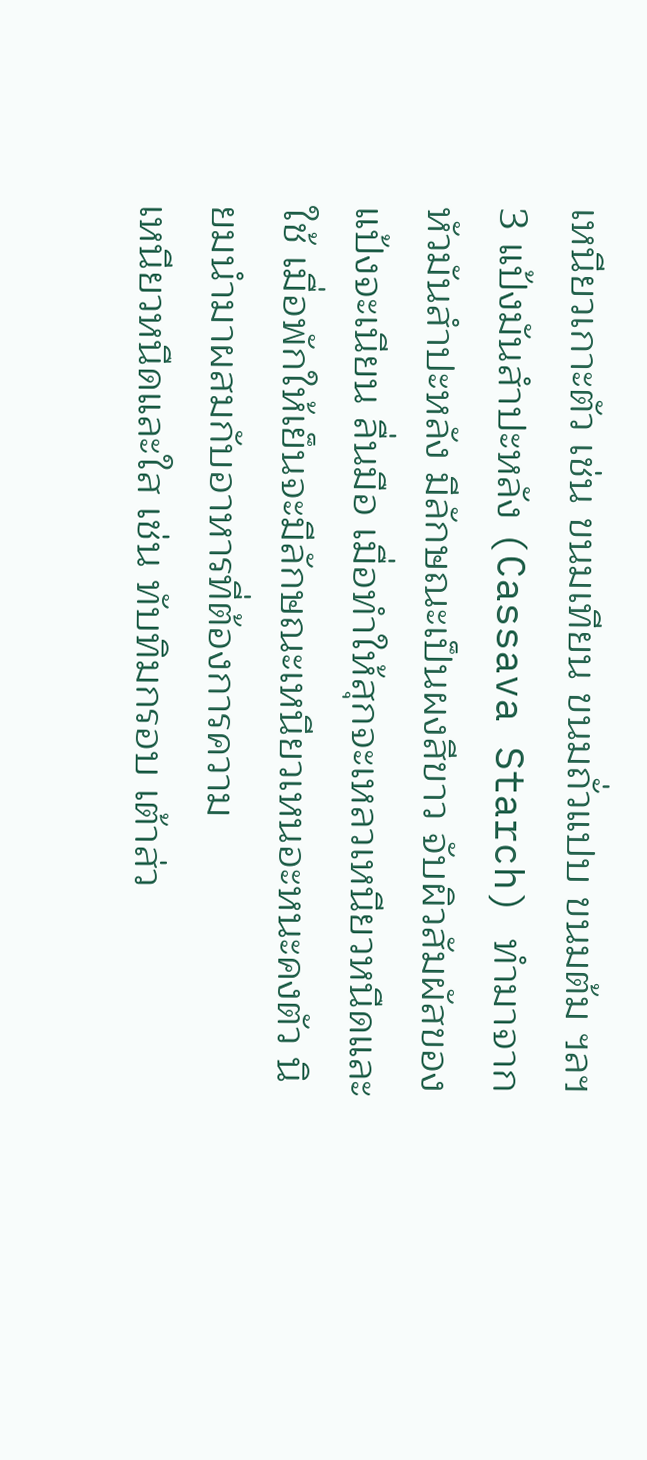เหนียวเกาะตัว เช่น ขนมเทียน ขนมถั่วแปบ ขนมต้ม ฯลฯ3 แป้งมันสำปะหลัง (Cassava Starch) ทำมาจากหัวมันสำปะหลัง มีลักษณะเป็นผงสีขาว จับผิวสัมผัสของแป้งจะเนียน ลื่นมือ เมื่อทำให้สุกจะเหลวเหนียวหนืดและใช้ เมื่อพักให้เย็นจะมีลักษณะเหนียวเหนอะหนะคงตัว นิยมนำมาผสมกับอาหารที่ต้องการความ
เหนียวหนืดและใส เช่น ทับทิมกรอบ เต้าส่ว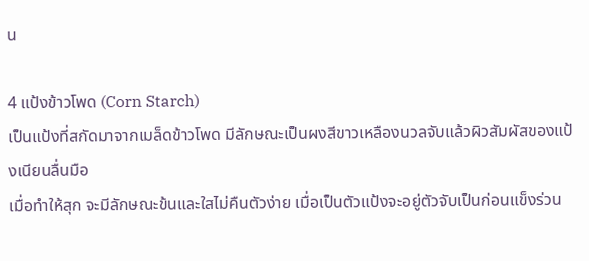น

4 แป้งข้าวโพด (Corn Starch)
เป็นแป้งที่สกัดมาจากเมล็ดข้าวโพด มีลักษณะเป็นผงสีขาวเหลืองนวลจับแล้วผิวสัมผัสของแป้งเนียนลื่นมือ
เมื่อทำให้สุก จะมีลักษณะข้นและใสไม่คืนตัวง่าย เมื่อเป็นตัวแป้งจะอยู่ตัวจับเป็นก่อนแข็งร่วน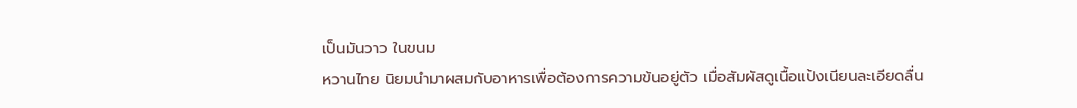เป็นมันวาว ในขนม
หวานไทย นิยมนำมาผสมกับอาหารเพื่อต้องการความข้นอยู่ตัว เมื่อสัมผัสดูเนื้อแป้งเนียนละเอียดลื่น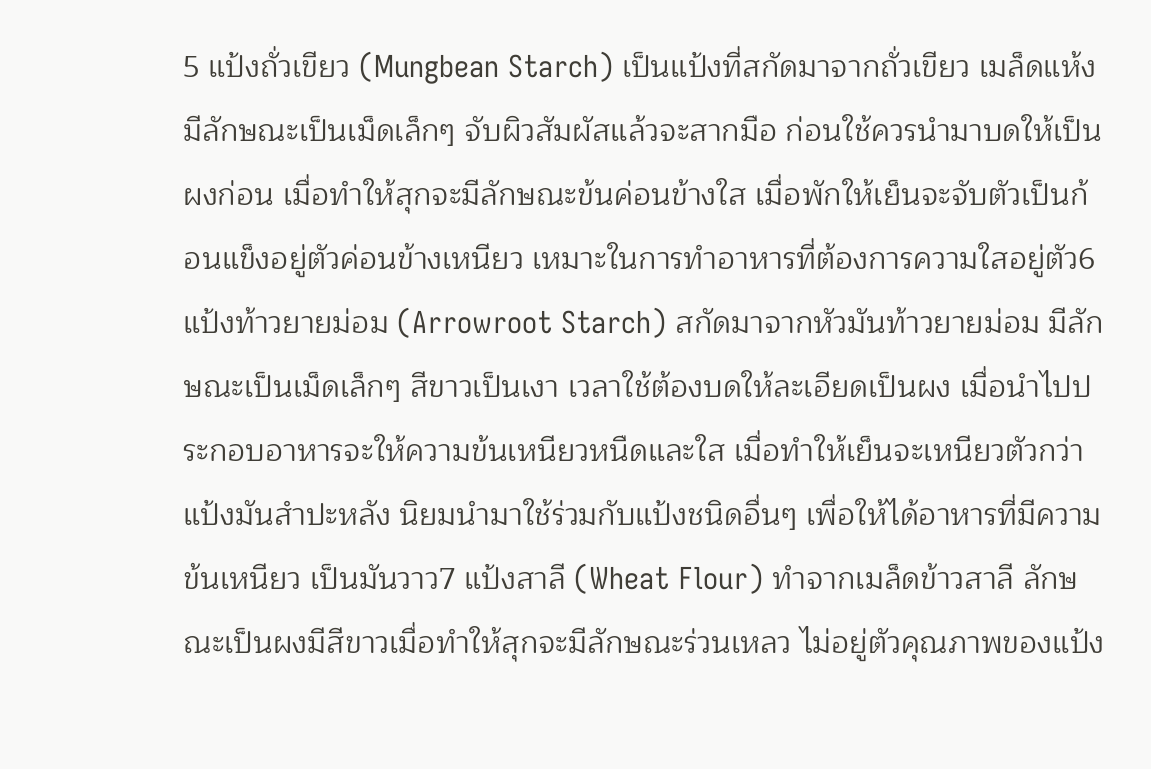5 แป้งถั่วเขียว (Mungbean Starch) เป็นแป้งที่สกัดมาจากถั่วเขียว เมล็ดแห้งมีลักษณะเป็นเม็ดเล็กๆ จับผิวสัมผัสแล้วจะสากมือ ก่อนใช้ควรนำมาบดให้เป็นผงก่อน เมื่อทำให้สุกจะมีลักษณะข้นค่อนข้างใส เมื่อพักให้เย็นจะจับตัวเป็นก้อนแข็งอยู่ตัวค่อนข้างเหนียว เหมาะในการทำอาหารที่ต้องการความใสอยู่ตัว6 แป้งท้าวยายม่อม (Arrowroot Starch) สกัดมาจากหัวมันท้าวยายม่อม มีลักษณะเป็นเม็ดเล็กๆ สีขาวเป็นเงา เวลาใช้ต้องบดให้ละเอียดเป็นผง เมื่อนำไปประกอบอาหารจะให้ความข้นเหนียวหนืดและใส เมื่อทำให้เย็นจะเหนียวตัวกว่าแป้งมันสำปะหลัง นิยมนำมาใช้ร่วมกับแป้งชนิดอื่นๆ เพื่อให้ได้อาหารที่มีความข้นเหนียว เป็นมันวาว7 แป้งสาลี (Wheat Flour) ทำจากเมล็ดข้าวสาลี ลักษณะเป็นผงมีสีขาวเมื่อทำให้สุกจะมีลักษณะร่วนเหลว ไม่อยู่ตัวคุณภาพของแป้ง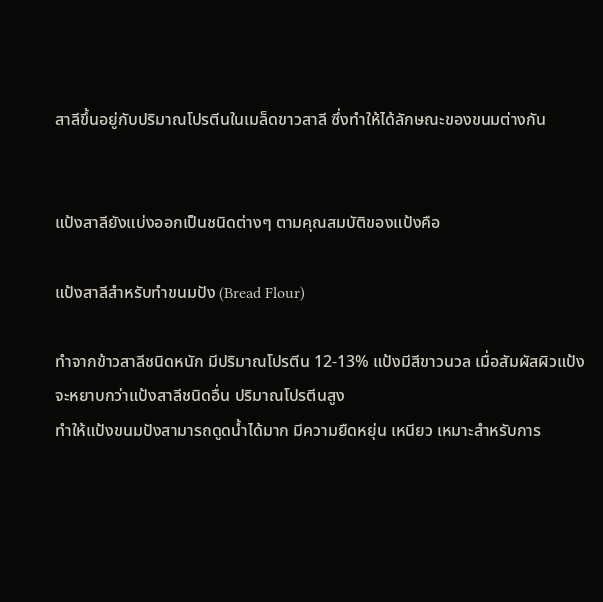สาลีขึ้นอยู่กับปริมาณโปรตีนในเมล็ดขาวสาลี ซึ่งทำให้ได้ลักษณะของขนมต่างกัน


แป้งสาลียังแบ่งออกเป็นชนิดต่างๆ ตามคุณสมบัติของแป้งคือ

แป้งสาลีสำหรับทำขนมปัง (Bread Flour)

ทำจากข้าวสาลีชนิดหนัก มีปริมาณโปรตีน 12-13% แป้งมีสีขาวนวล เมื่อสัมผัสผิวแป้งจะหยาบกว่าแป้งสาลีชนิดอื่น ปริมาณโปรตีนสูง
ทำให้แป้งขนมปังสามารถดูดน้ำได้มาก มีความยืดหยุ่น เหนียว เหมาะสำหรับการ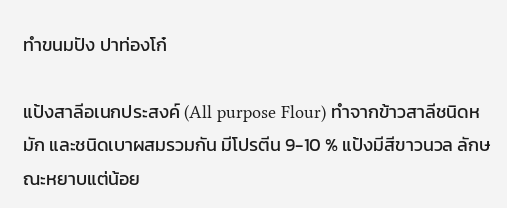ทำขนมปัง ปาท่องโก๋

แป้งสาลีอเนกประสงค์ (All purpose Flour) ทำจากข้าวสาลีชนิดหมัก และชนิดเบาผสมรวมกัน มีโปรตีน 9-10 % แป้งมีสีขาวนวล ลักษณะหยาบแต่น้อย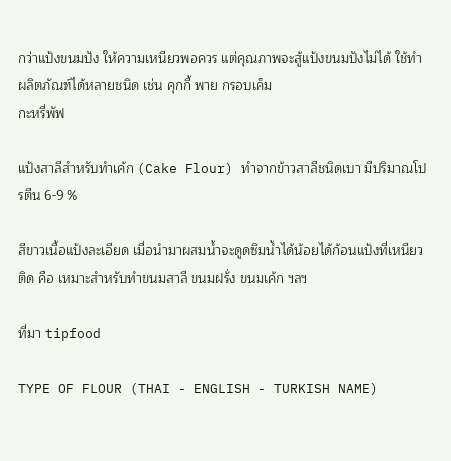กว่าแป้งขนมปัง ให้ความเหนียวพอควร แต่คุณภาพจะสู้แป้งขนมปังไม่ได้ ใช้ทำผลิตภัณฑ์ได้หลายชนิด เช่น คุกกี้ พาย กรอบเค็ม
กะหรี่พัฟ

แป้งสาลีสำหรับทำเค้ก (Cake Flour) ทำจากข้าวสาลีชนิดเบา มีปริมาณโปรตีน 6-9 %

สีขาวเนื้อแป้งละเอียด เมื่อนำมาผสมน้ำจะดูดซึมน้ำได้น้อยได้ก้อนแป้งที่เหนียวติด คือ เหมาะสำหรับทำขนมสาลี ขนมฝรั่ง ขนมเค้ก ฯลฯ

ที่มา tipfood

TYPE OF FLOUR (THAI - ENGLISH - TURKISH NAME)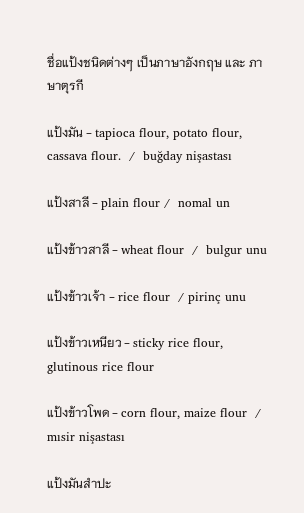ชื่อแป้งชนิดต่างๆ เป็นภาษาอังกฤษ และ ภาษาตุรกี

แป้งมัน - tapioca flour, potato flour, cassava flour.  /  buğday nişastası

แป้งสาลี - plain flour /  nomal un

แป้งข้าวสาลี - wheat flour  /  bulgur unu

แป้งข้าวเจ้า - rice flour  / pirinç unu

แป้งข้าวเหนียว - sticky rice flour, glutinous rice flour

แป้งข้าวโพด - corn flour, maize flour  / mısir nişastası

แป้งมันสำปะ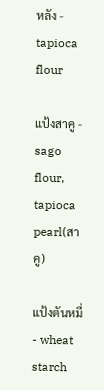หลัง - tapioca flour

แป้งสาคู - sago flour, tapioca pearl(สาคู)

แป้งตันหมี่ - wheat starch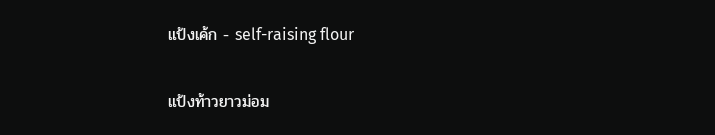แป้งเค้ก - self-raising flour

แป้งท้าวยาวม่อม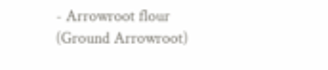- Arrowroot flour (Ground Arrowroot)